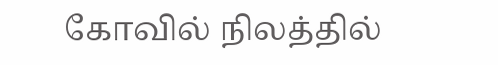கோவில் நிலத்தில்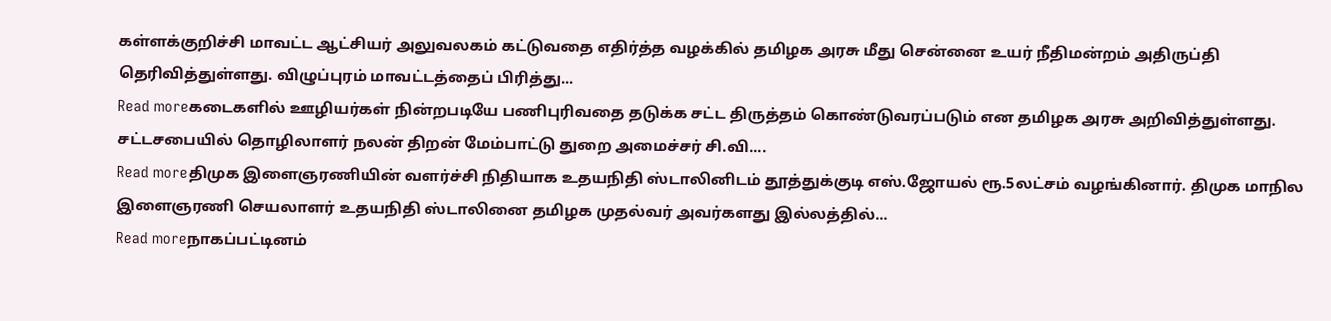கள்ளக்குறிச்சி மாவட்ட ஆட்சியர் அலுவலகம் கட்டுவதை எதிர்த்த வழக்கில் தமிழக அரசு மீது சென்னை உயர் நீதிமன்றம் அதிருப்தி தெரிவித்துள்ளது. விழுப்புரம் மாவட்டத்தைப் பிரித்து...
Read moreகடைகளில் ஊழியர்கள் நின்றபடியே பணிபுரிவதை தடுக்க சட்ட திருத்தம் கொண்டுவரப்படும் என தமிழக அரசு அறிவித்துள்ளது. சட்டசபையில் தொழிலாளர் நலன் திறன் மேம்பாட்டு துறை அமைச்சர் சி.வி....
Read moreதிமுக இளைஞரணியின் வளர்ச்சி நிதியாக உதயநிதி ஸ்டாலினிடம் தூத்துக்குடி எஸ்.ஜோயல் ரூ.5லட்சம் வழங்கினார். திமுக மாநில இளைஞரணி செயலாளர் உதயநிதி ஸ்டாலினை தமிழக முதல்வர் அவர்களது இல்லத்தில்...
Read moreநாகப்பட்டினம்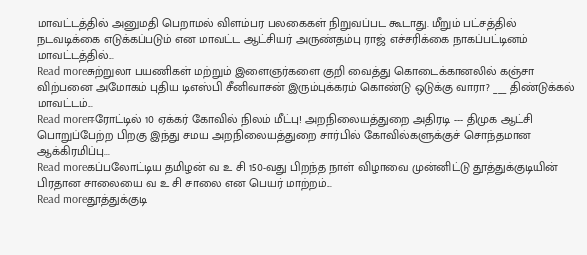மாவட்டத்தில் அனுமதி பெறாமல் விளம்பர பலகைகள் நிறுவப்பட கூடாது. மீறும் பட்சத்தில் நடவடிக்கை எடுக்கப்படும் என மாவட்ட ஆட்சியர் அருண்தம்பு ராஜ் எச்சரிக்கை நாகப்பட்டினம் மாவட்டத்தில்...
Read moreசுற்றுலா பயணிகள் மற்றும் இளைஞர்களை குறி வைத்து கொடைக்கானலில் கஞ்சா விற்பனை அமோகம் புதிய டிஎஸ்பி சீனிவாசன் இரும்புக்கரம் கொண்டு ஒடுக்கு வாரா? ___ திண்டுக்கல் மாவட்டம்...
Read moreஈரோட்டில் 10 ஏக்கர் கோவில் நிலம் மீட்பு! அறநிலையத்துறை அதிரடி --- திமுக ஆட்சி பொறுப்பேற்ற பிறகு இந்து சமய அறநிலையத்துறை சார்பில் கோவில்களுக்குச் சொந்தமான ஆக்கிரமிப்பு...
Read moreகப்பலோட்டிய தமிழன் வ உ சி 150-வது பிறந்த நாள் விழாவை முன்னிட்டு தூத்துக்குடியின் பிரதான சாலையை வ உ சி சாலை என பெயர் மாற்றம்...
Read moreதூத்துக்குடி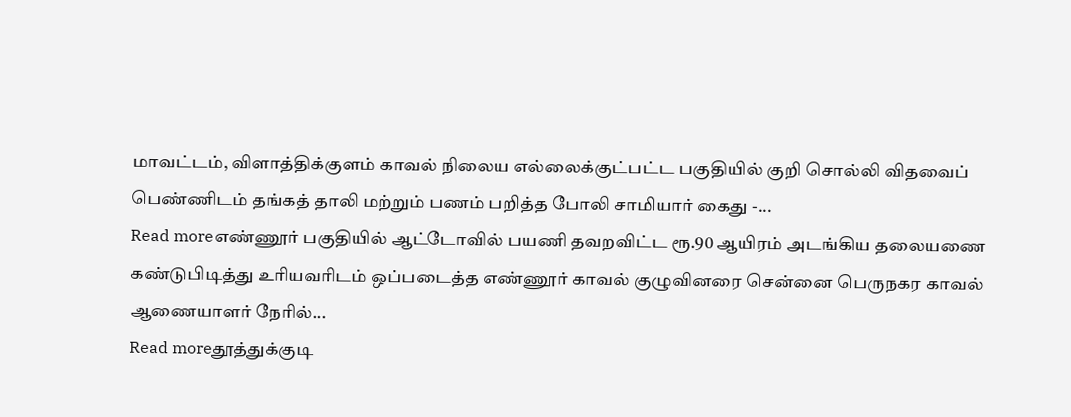மாவட்டம், விளாத்திக்குளம் காவல் நிலைய எல்லைக்குட்பட்ட பகுதியில் குறி சொல்லி விதவைப் பெண்ணிடம் தங்கத் தாலி மற்றும் பணம் பறித்த போலி சாமியார் கைது -...
Read moreஎண்ணூர் பகுதியில் ஆட்டோவில் பயணி தவறவிட்ட ரூ.90 ஆயிரம் அடங்கிய தலையணை கண்டுபிடித்து உரியவரிடம் ஒப்படைத்த எண்ணூர் காவல் குழுவினரை சென்னை பெருநகர காவல் ஆணையாளர் நேரில்...
Read moreதூத்துக்குடி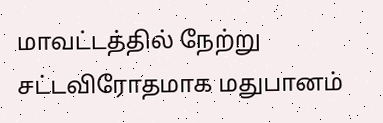மாவட்டத்தில் நேற்று சட்டவிரோதமாக மதுபானம்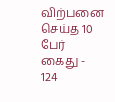விற்பனை செய்த 10 பேர் கைது - 124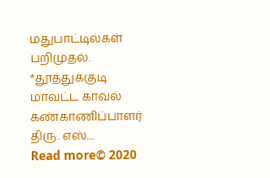மதுபாட்டில்கள் பறிமுதல். *தூத்துக்குடி மாவட்ட காவல் கண்காணிப்பாளர் திரு. எஸ்....
Read more© 2020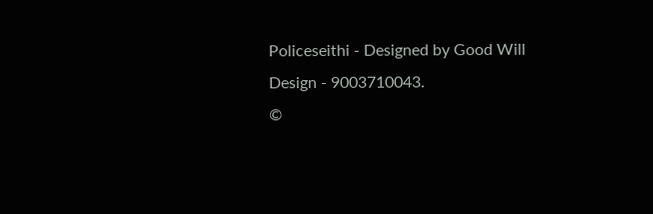Policeseithi - Designed by Good Will Design - 9003710043.
©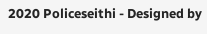2020 Policeseithi - Designed by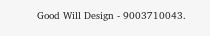Good Will Design - 9003710043.